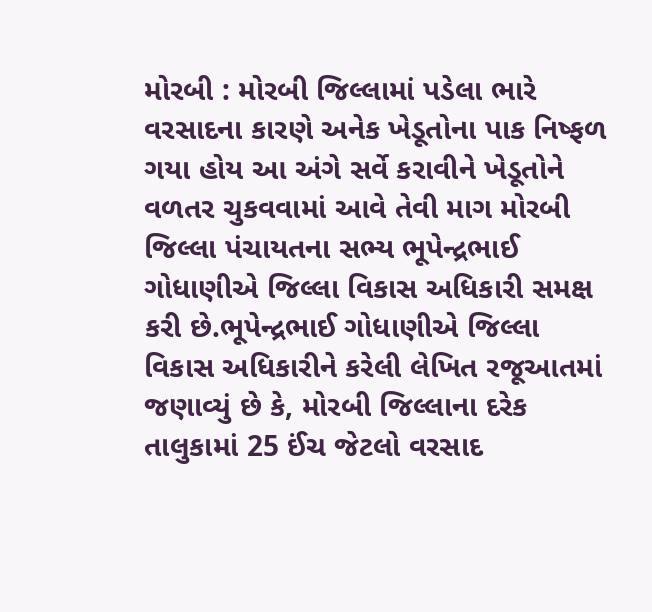મોરબી : મોરબી જિલ્લામાં પડેલા ભારે વરસાદના કારણે અનેક ખેડૂતોના પાક નિષ્ફળ ગયા હોય આ અંગે સર્વે કરાવીને ખેડૂતોને વળતર ચુકવવામાં આવે તેવી માગ મોરબી જિલ્લા પંચાયતના સભ્ય ભૂપેન્દ્રભાઈ ગોધાણીએ જિલ્લા વિકાસ અધિકારી સમક્ષ કરી છે.ભૂપેન્દ્રભાઈ ગોધાણીએ જિલ્લા વિકાસ અધિકારીને કરેલી લેખિત રજૂઆતમાં જણાવ્યું છે કે, મોરબી જિલ્લાના દરેક તાલુકામાં 25 ઈંચ જેટલો વરસાદ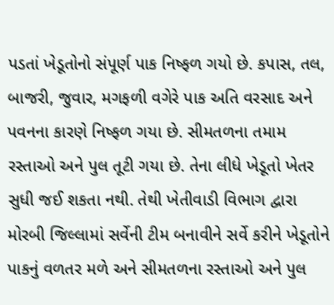પડતાં ખેડૂતોનો સંપૂર્ણ પાક નિષ્ફળ ગયો છે. કપાસ, તલ, બાજરી, જુવાર, મગફળી વગેરે પાક અતિ વરસાદ અને પવનના કારણે નિષ્ફળ ગયા છે. સીમતળના તમામ રસ્તાઓ અને પુલ તૂટી ગયા છે. તેના લીધે ખેડૂતો ખેતર સુધી જઈ શકતા નથી. તેથી ખેતીવાડી વિભાગ દ્વારા મોરબી જિલ્લામાં સર્વેની ટીમ બનાવીને સર્વે કરીને ખેડૂતોને પાકનું વળતર મળે અને સીમતળના રસ્તાઓ અને પુલ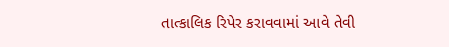તાત્કાલિક રિપેર કરાવવામાં આવે તેવી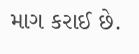માગ કરાઈ છે.